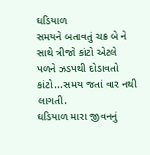ઘડિયાળ
સમયને બતાવતું ચક્ર બે ને સાથે ત્રીજો કાંટો એટલે પળને ઝડપથી દોડાવતો કાંટો...સમય જતાં વાર નથી લાગતી.
ઘડિયાળ મારા જીવનનું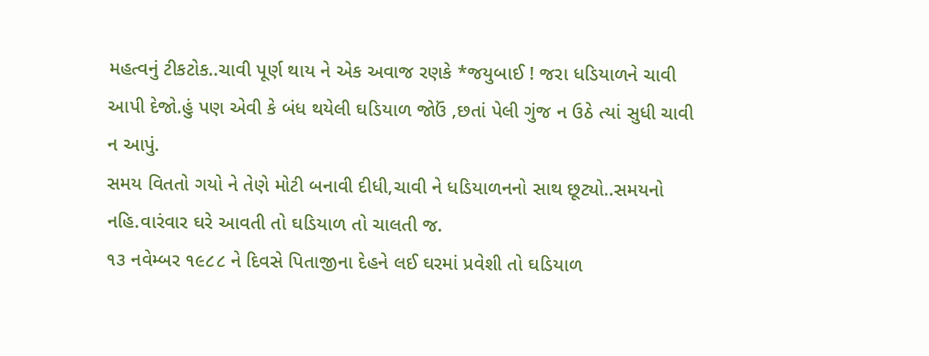મહત્વનું ટીકટોક..ચાવી પૂર્ણ થાય ને એક અવાજ રણકે *જયુબાઈ ! જરા ધડિયાળને ચાવી આપી દેજો.હું પણ એવી કે બંધ થયેલી ઘડિયાળ જોઉં ,છતાં પેલી ગુંજ ન ઉઠે ત્યાં સુધી ચાવી ન આપું.
સમય વિતતો ગયો ને તેણે મોટી બનાવી દીધી,ચાવી ને ધડિયાળનનો સાથ છૂટ્યો..સમયનો નહિ.વારંવાર ઘરે આવતી તો ઘડિયાળ તો ચાલતી જ.
૧૩ નવેમ્બર ૧૯૮૮ ને દિવસે પિતાજીના દેહને લઈ ઘરમાં પ્રવેશી તો ઘડિયાળ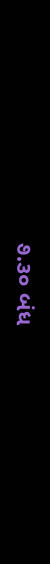૭.૩૦ બંધ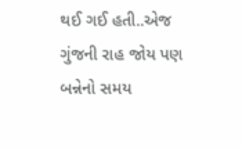થઈ ગઈ હતી..એજ ગુંજની રાહ જોય પણ બન્નેનો સમય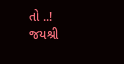તો ..!
જયશ્રી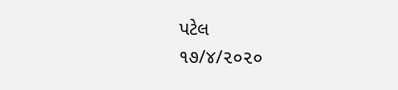પટેલ
૧૭/૪/૨૦૨૦